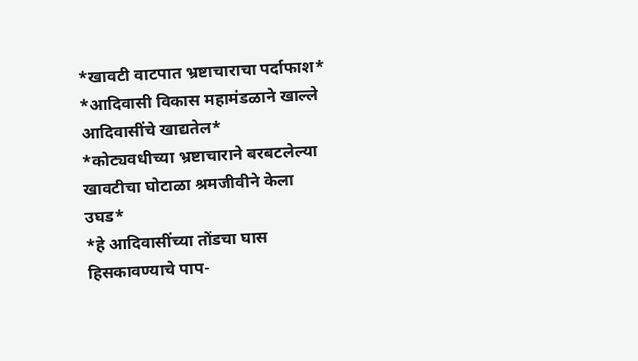*खावटी वाटपात भ्रष्टाचाराचा पर्दाफाश*
*आदिवासी विकास महामंडळाने खाल्ले आदिवासींचे खाद्यतेल*
*कोट्यवधीच्या भ्रष्टाचाराने बरबटलेल्या खावटीचा घोटाळा श्रमजीवीने केला उघड*
*हे आदिवासींच्या तोंडचा घास हिसकावण्याचे पाप-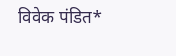विवेक पंडित*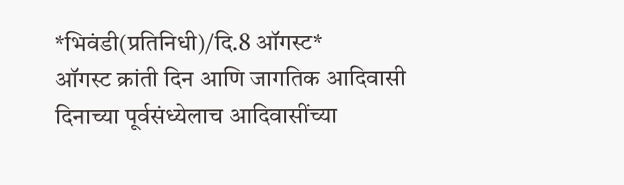*भिवंडी(प्रतिनिधी)/दि.8 ऑगस्ट*
ऑगस्ट क्रांती दिन आणि जागतिक आदिवासी दिनाच्या पूर्वसंध्येलाच आदिवासींच्या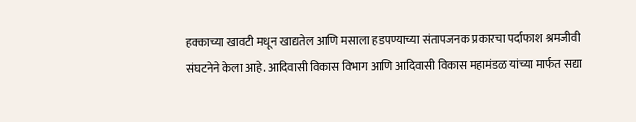हक्काच्या खावटी मधून खाद्यतेल आणि मसाला हडपण्याच्या संतापजनक प्रकारचा पर्दाफाश श्रमजीवी संघटनेने केला आहे. आदिवासी विकास विभाग आणि आदिवासी विकास महामंडळ यांच्या मार्फत सद्या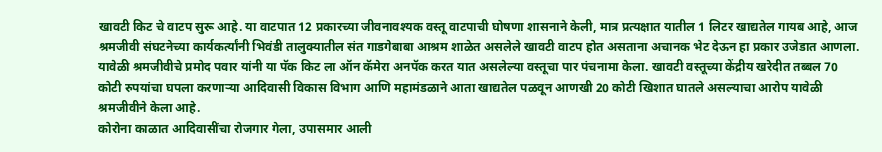खावटी किट चे वाटप सुरू आहे. या वाटपात 12 प्रकारच्या जीवनावश्यक वस्तू वाटपाची घोषणा शासनाने केली, मात्र प्रत्यक्षात यातील 1 लिटर खाद्यतेल गायब आहे, आज श्रमजीवी संघटनेच्या कार्यकर्त्यांनी भिवंडी तालुक्यातील संत गाडगेबाबा आश्रम शाळेत असलेले खावटी वाटप होत असताना अचानक भेट देऊन हा प्रकार उजेडात आणला. यावेळी श्रमजीवीचे प्रमोद पवार यांनी या पॅक किट ला ऑन कॅमेरा अनपॅक करत यात असलेल्या वस्तूचा पार पंचनामा केला. खावटी वस्तूच्या केंद्रीय खरेदीत तब्बल 70 कोटी रुपयांचा घपला करणाऱ्या आदिवासी विकास विभाग आणि महामंडळाने आता खाद्यतेल पळवून आणखी 20 कोटी खिशात घातले असल्याचा आरोप यावेळी श्रमजीवीने केला आहे.
कोरोना काळात आदिवासींचा रोजगार गेला, उपासमार आली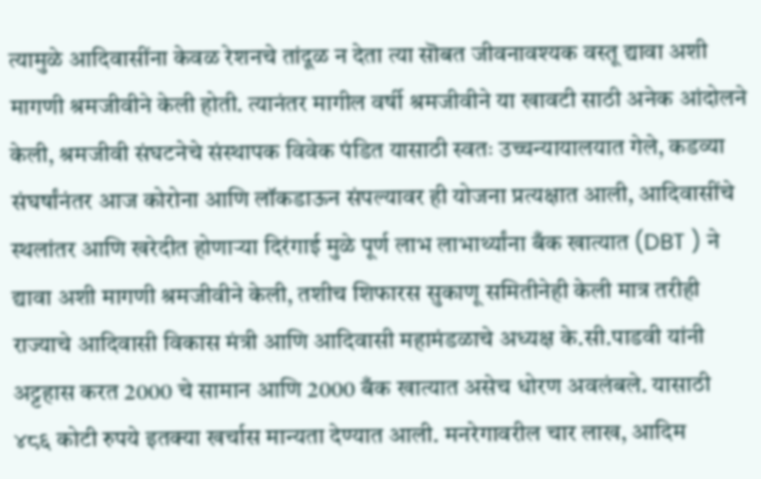त्यामुळे आदिवासींना केवळ रेशनचे तांदूळ न देता त्या सॊबत जीवनावश्यक वस्तू द्यावा अशी मागणी श्रमजीवीने केली होती. त्यानंतर मागील वर्षी श्रमजीवीने या खावटी साठी अनेक आंदोलने केली, श्रमजीवी संघटनेचे संस्थापक विवेक पंडित यासाठी स्वतः उच्चन्यायालयात गेले, कडव्या संघर्षांनंतर आज कोरोना आणि लॉकडाऊन संपल्यावर ही योजना प्रत्यक्षात आली, आदिवासींचे स्थलांतर आणि खरेदीत होणाऱ्या दिरंगाई मुळे पूर्ण लाभ लाभार्थ्यांना बँक खात्यात (DBT ) ने द्यावा अशी मागणी श्रमजीवीने केली, तशीच शिफारस सुकाणू समितीनेही केली मात्र तरीही राज्याचे आदिवासी विकास मंत्री आणि आदिवासी महामंडळाचे अध्यक्ष के.सी.पाडवी यांनी अट्टहास करत 2000 चे सामान आणि 2000 बँक खात्यात असेच धोरण अवलंबले. यासाठी ४८६ कोटी रुपये इतक्या खर्चास मान्यता देण्यात आली. मनरेगावरील चार लाख, आदिम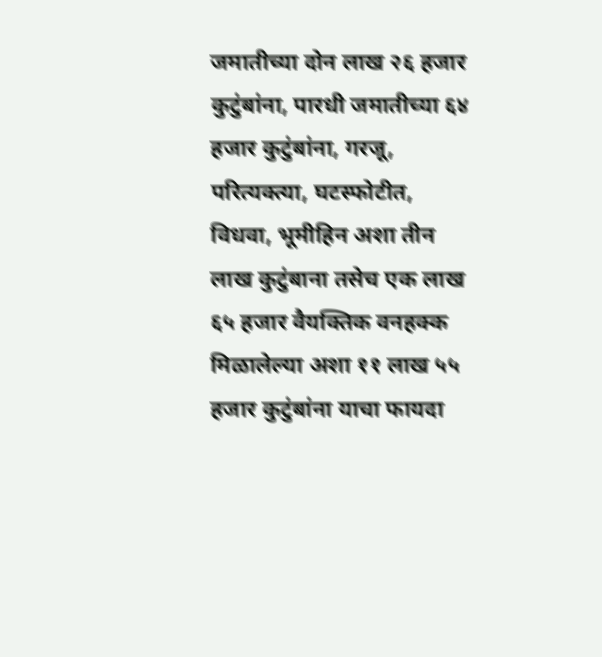जमातीच्या दोन लाख २६ हजार कुटुंबांना, पारधी जमातीच्या ६४ हजार कुटुंबांना, गरजू, परित्यक्त्या, घटस्फोटीत, विधवा, भूमीहिन अशा तीन लाख कुटुंबाना तसेच एक लाख ६५ हजार वैयक्तिक वनहक्क मिळालेल्या अशा ११ लाख ५५ हजार कुटुंबांना याचा फायदा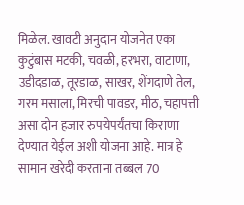मिळेल. खावटी अनुदान योजनेत एका कुटुंबास मटकी, चवळी, हरभरा, वाटाणा, उडीदडाळ, तूरडाळ, साखर, शेंगदाणे तेल, गरम मसाला, मिरची पावडर, मीठ, चहापत्ती असा दोन हजार रुपयेपर्यंतचा किराणा देण्यात येईल अशी योजना आहे. मात्र हे सामान खरेदी करताना तब्बल 70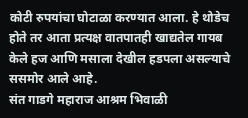कोटी रुपयांचा घोटाळा करण्यात आला. हे थोडेच होते तर आता प्रत्यक्ष वातपातही खाद्यतेल गायब केले हज आणि मसाला देखील हडपला असल्याचे ससमोर आले आहे.
संत गाडगे महाराज आश्रम भिवाळी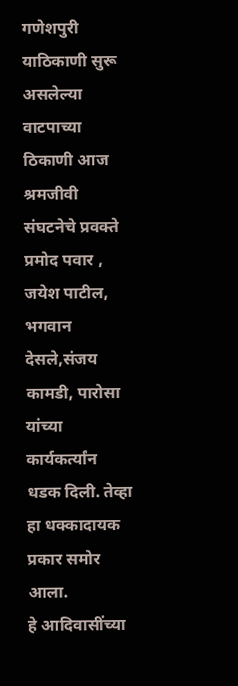गणेशपुरी याठिकाणी सुरू असलेल्या वाटपाच्या ठिकाणी आज श्रमजीवी संघटनेचे प्रवक्ते प्रमोद पवार , जयेश पाटील, भगवान देसले,संजय कामडी, पारोसा यांच्या कार्यकर्त्यांन धडक दिली. तेव्हा हा धक्कादायक प्रकार समोर आला.
हे आदिवासींच्या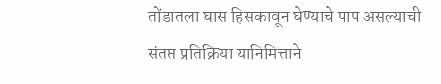तोंडातला घास हिसकावून घेण्याचे पाप असल्याची संतप्त प्रतिक्रिया यानिमित्ताने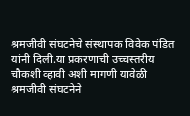श्रमजीवी संघटनेचे संस्थापक विवेक पंडित यांनी दिली.या प्रकरणाची उच्चस्तरीय चौकशी व्हावी अशी मागणी यावेळी श्रमजीवी संघटनेने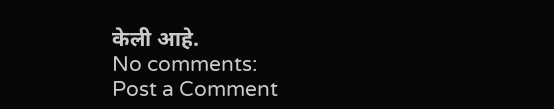केली आहे.
No comments:
Post a Comment